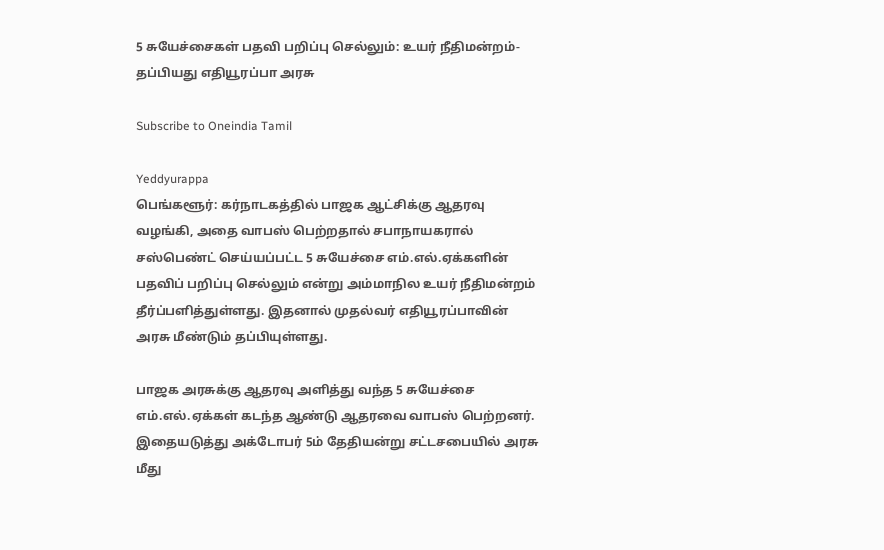5 சுயேச்சைகள் பதவி பறிப்பு செல்லும்: உயர் நீதிமன்றம்- தப்பியது எதியூரப்பா அரசு

Subscribe to Oneindia Tamil

Yeddyurappa
பெங்களூர்: கர்நாடகத்தில் பாஜக ஆட்சிக்கு ஆதரவு வழங்கி, அதை வாபஸ் பெற்றதால் சபாநாயகரால் சஸ்பெண்ட் செய்யப்பட்ட 5 சுயேச்சை எம்.எல்.ஏக்களின் பதவிப் பறிப்பு செல்லும் என்று அம்மாநில உயர் நீதிமன்றம் தீர்ப்பளித்துள்ளது. இதனால் முதல்வர் எதியூரப்பாவின் அரசு மீண்டும் தப்பியுள்ளது.

பாஜக அரசுக்கு ஆதரவு அளித்து வந்த 5 சுயேச்ச‌ை எம்.எல்.ஏக்கள் கடந்த ஆண்டு ஆதரவை வாபஸ் பெற்றனர். இதையடுத்து அக்டோபர் 5ம் தேதியன்று சட்டசபையில் அரசு மீது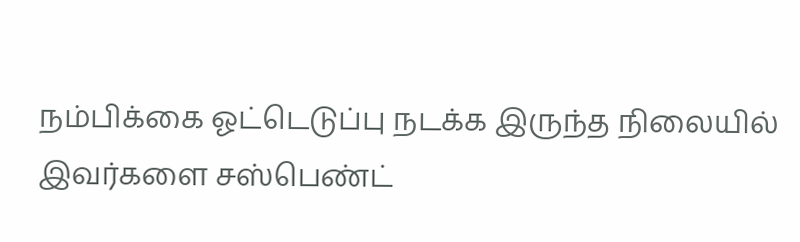நம்பிக்கை ஓட்டெடுப்பு நடக்க இருந்த நிலையில் இவர்களை சஸ்பெண்ட்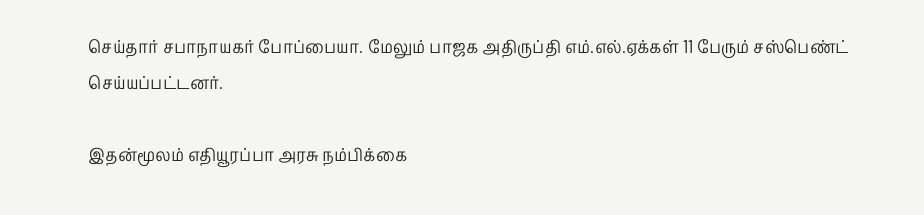செய்தார் சபாநாயகர் போப்பையா. மேலும் பாஜக அதிருப்தி எம்.எல்.ஏக்கள் 11 பேரும் சஸ்பெண்ட் செய்யப்பட்டனர்.

இதன்மூலம் எதியூரப்பா அரசு நம்பிக்கை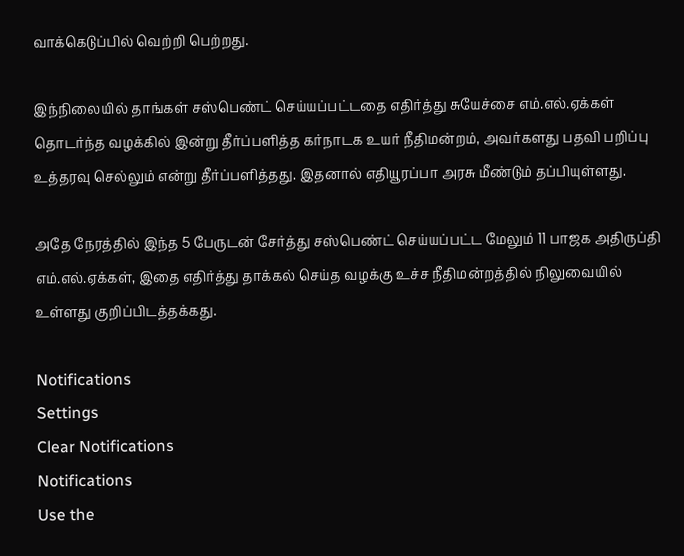வாக்கெடுப்பில் வெற்றி பெற்றது.

இந்நிலையில் தாங்கள் சஸ்பெண்ட் செய்யப்பட்டதை எதிர்த்து சுயேச்சை எம்.எல்.ஏக்கள் தொடர்ந்த வழக்கில் இன்று தீர்ப்பளித்த கர்நாடக உயர் நீதிமன்றம், அவர்களது பதவி பறிப்பு உத்தரவு செல்லும் என்று தீர்ப்பளித்தது. இதனால் எதியூரப்பா அரசு மீண்டும் தப்பியுள்ளது.

அதே நேரத்தில் இந்த 5 பேருடன் சேர்த்து சஸ்பெண்ட் செய்யப்பட்ட மேலும் 11 பாஜக அதிருப்தி எம்.எல்.ஏக்கள், இதை எதிர்த்து தாக்கல் செய்த வழக்கு உச்ச நீதிமன்றத்தில் நிலுவையில் உள்ளது குறிப்பிடத்தக்கது.

Notifications
Settings
Clear Notifications
Notifications
Use the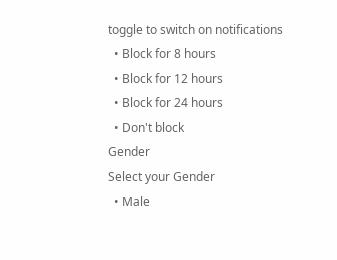toggle to switch on notifications
  • Block for 8 hours
  • Block for 12 hours
  • Block for 24 hours
  • Don't block
Gender
Select your Gender
  • Male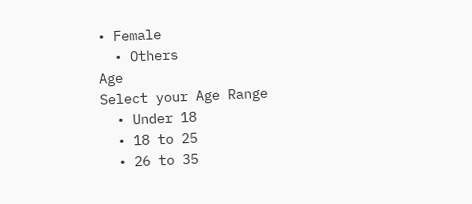• Female
  • Others
Age
Select your Age Range
  • Under 18
  • 18 to 25
  • 26 to 35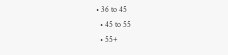• 36 to 45
  • 45 to 55
  • 55+